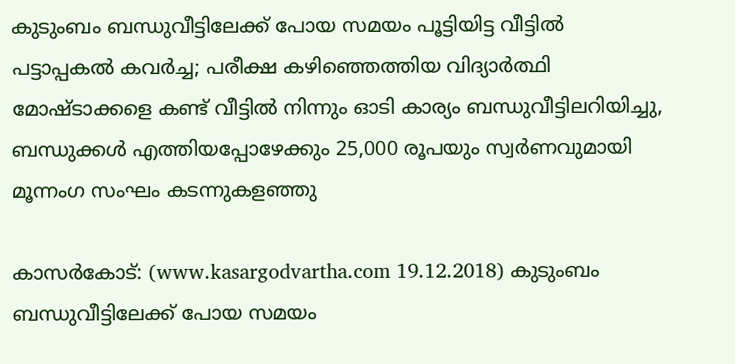കുടുംബം ബന്ധുവീട്ടിലേക്ക് പോയ സമയം പൂട്ടിയിട്ട വീട്ടില്‍ പട്ടാപ്പകല്‍ കവര്‍ച്ച; പരീക്ഷ കഴിഞ്ഞെത്തിയ വിദ്യാര്‍ത്ഥി മോഷ്ടാക്കളെ കണ്ട് വീട്ടില്‍ നിന്നും ഓടി കാര്യം ബന്ധുവീട്ടിലറിയിച്ചു, ബന്ധുക്കള്‍ എത്തിയപ്പോഴേക്കും 25,000 രൂപയും സ്വര്‍ണവുമായി മൂന്നംഗ സംഘം കടന്നുകളഞ്ഞു

കാസര്‍കോട്: (www.kasargodvartha.com 19.12.2018) കുടുംബം ബന്ധുവീട്ടിലേക്ക് പോയ സമയം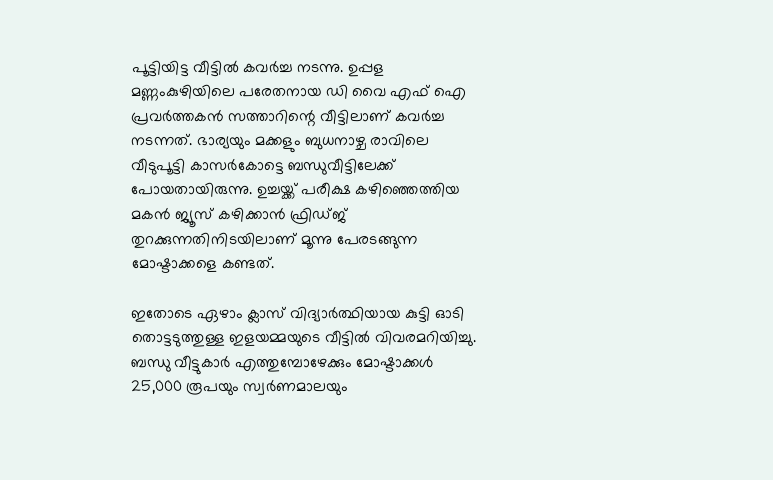പൂട്ടിയിട്ട വീട്ടില്‍ കവര്‍ച്ച നടന്നു. ഉപ്പള മണ്ണംകുഴിയിലെ പരേതനായ ഡി വൈ എഫ് ഐ പ്രവര്‍ത്തകന്‍ സത്താറിന്റെ വീട്ടിലാണ് കവര്‍ച്ച നടന്നത്. ഭാര്യയും മക്കളും ബുധനാഴ്ച രാവിലെ വീടുപൂട്ടി കാസര്‍കോട്ടെ ബന്ധുവീട്ടിലേക്ക് പോയതായിരുന്നു. ഉച്ചയ്ക്ക് പരീക്ഷ കഴിഞ്ഞെത്തിയ മകന്‍ ജ്യൂസ് കഴിക്കാന്‍ ഫ്രിഡ്ജ് തുറക്കുന്നതിനിടയിലാണ് മൂന്നു പേരടങ്ങുന്ന മോഷ്ടാക്കളെ കണ്ടത്.

ഇതോടെ ഏഴാം ക്ലാസ് വിദ്യാര്‍ത്ഥിയായ കുട്ടി ഓടി തൊട്ടടുത്തുള്ള ഇളയമ്മയുടെ വീട്ടില്‍ വിവരമറിയിച്ചു. ബന്ധു വീട്ടുകാര്‍ എത്തുമ്പോഴേക്കും മോഷ്ടാക്കള്‍ 25,000 രൂപയും സ്വര്‍ണമാലയും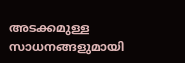അടക്കമുള്ള സാധനങ്ങളുമായി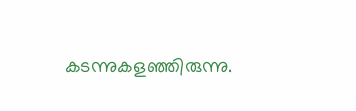കടന്നുകളഞ്ഞിരുന്നു.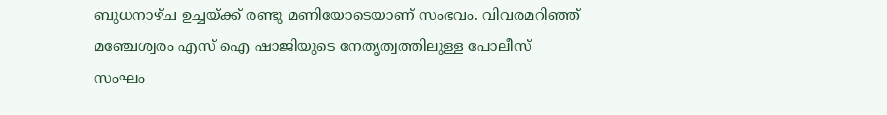ബുധനാഴ്ച ഉച്ചയ്ക്ക് രണ്ടു മണിയോടെയാണ് സംഭവം. വിവരമറിഞ്ഞ് മഞ്ചേശ്വരം എസ് ഐ ഷാജിയുടെ നേതൃത്വത്തിലുള്ള പോലീസ് സംഘം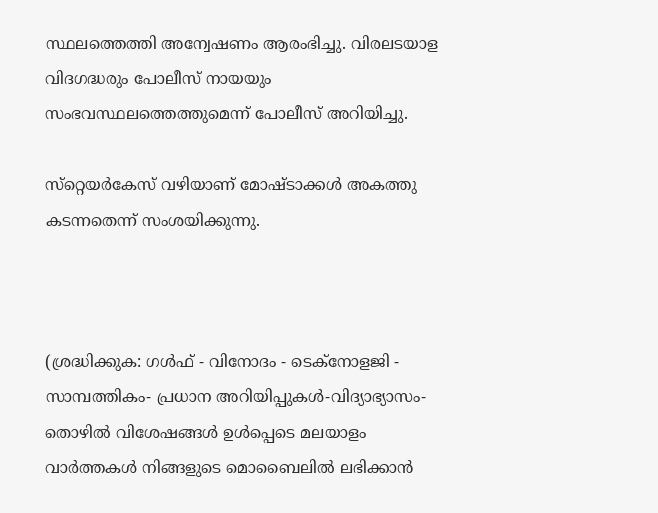സ്ഥലത്തെത്തി അന്വേഷണം ആരംഭിച്ചു. വിരലടയാള വിദഗദ്ധരും പോലീസ് നായയും സംഭവസ്ഥലത്തെത്തുമെന്ന് പോലീസ് അറിയിച്ചു.

സ്‌റ്റെയര്‍കേസ് വഴിയാണ് മോഷ്ടാക്കള്‍ അകത്തു കടന്നതെന്ന് സംശയിക്കുന്നു.



(ശ്രദ്ധിക്കുക: ഗൾഫ് - വിനോദം - ടെക്നോളജി - സാമ്പത്തികം- പ്രധാന അറിയിപ്പുകൾ-വിദ്യാഭ്യാസം-തൊഴിൽ വിശേഷങ്ങൾ ഉൾപ്പെടെ മലയാളം വാർത്തകൾ നിങ്ങളുടെ മൊബൈലിൽ ലഭിക്കാൻ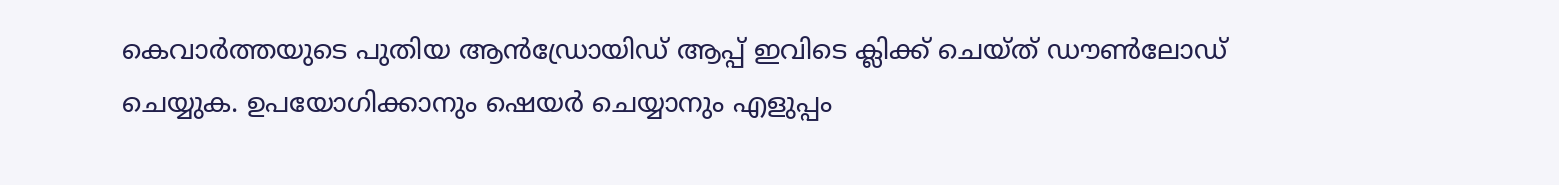കെവാർത്തയുടെ പുതിയ ആൻഡ്രോയിഡ് ആപ്പ് ഇവിടെ ക്ലിക്ക് ചെയ്ത് ഡൗൺലോഡ് ചെയ്യുക. ഉപയോഗിക്കാനും ഷെയർ ചെയ്യാനും എളുപ്പം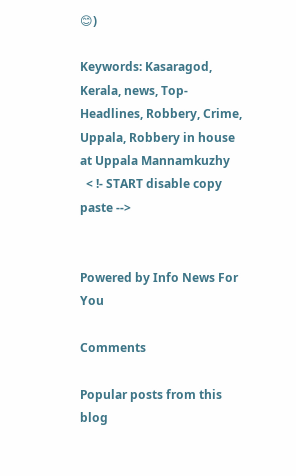😊)

Keywords: Kasaragod, Kerala, news, Top-Headlines, Robbery, Crime, Uppala, Robbery in house at Uppala Mannamkuzhy
  < !- START disable copy paste -->


Powered by Info News For You

Comments

Popular posts from this blog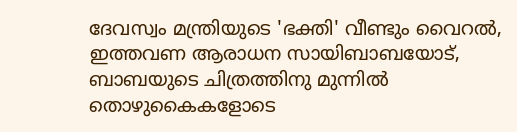ദേവസ്വം മന്ത്രിയുടെ 'ഭക്തി' വീണ്ടും വൈറല്‍, ഇത്തവണ ആരാധന സായിബാബയോട്, ബാബയുടെ ചിത്രത്തിനു മുന്നില്‍ തൊഴുകൈകളോടെ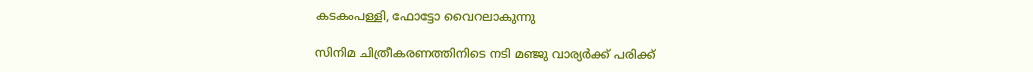കടകംപള്ളി, ഫോട്ടോ വൈറലാകുന്നു

സിനിമ ചിത്രീകരണത്തിനിടെ നടി മഞ്ജു വാര്യര്‍ക്ക് പരിക്ക്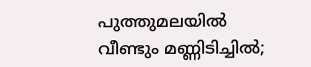പുത്തുമലയില്‍ വീണ്ടും മണ്ണിടിച്ചില്‍;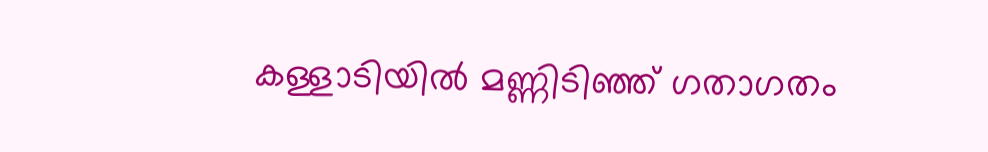കള്ളാടിയില്‍ മണ്ണിടിഞ്ഞ് ഗതാഗതം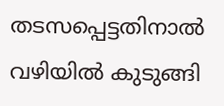തടസപ്പെട്ടതിനാല്‍ വഴിയില്‍ കുടുങ്ങി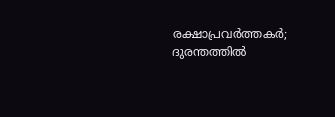രക്ഷാപ്രവര്‍ത്തകര്‍; ദുരന്തത്തില്‍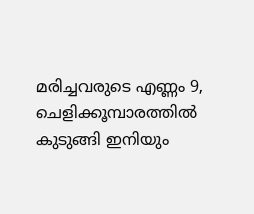മരിച്ചവരുടെ എണ്ണം 9, ചെളിക്കൂമ്പാരത്തില്‍ കുടുങ്ങി ഇനിയും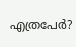എത്രപേര്‍?